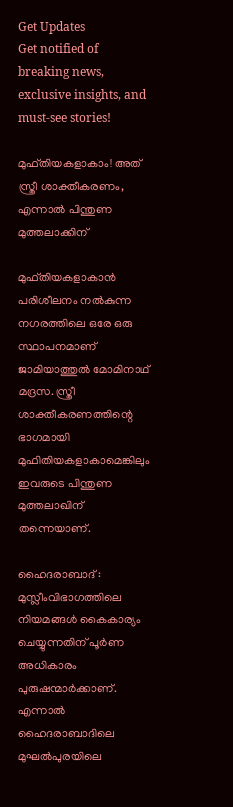Get Updates
Get notified of breaking news, exclusive insights, and must-see stories!

മുഫ്തിയകളാകാം! അത് സ്ത്രീ ശാക്തീകരണം, എന്നാല്‍ പിന്തുണ മുത്തലാക്കിന്

മുഫ്തിയകളാകാന്‍ പരിശീലനം നല്‍കുന്ന നഗരത്തിലെ ഒരേ ഒരു സ്ഥാപനമാണ് ജാമിയാത്തുല്‍ മോമിനാഥ് മദ്രസ. സ്ത്രീ ശാക്തീകരണത്തിന്റെ ഭാഗമായി മുഫിതിയകളാകാമെങ്കിലും ഇവരുടെ പിന്തുണ മുത്തലാഖിന് തന്നെയാണ്.

ഹൈദരാബാദ് : മുസ്ലീംവിഭാഗത്തിലെ നിയമങ്ങള്‍ കൈകാര്യം ചെയ്യുന്നതിന് പൂര്‍ണ അധികാരം പുരുഷന്മാര്‍ക്കാണ്. എന്നാല്‍ ഹൈദരാബാദിലെ മുഘല്‍പുരയിലെ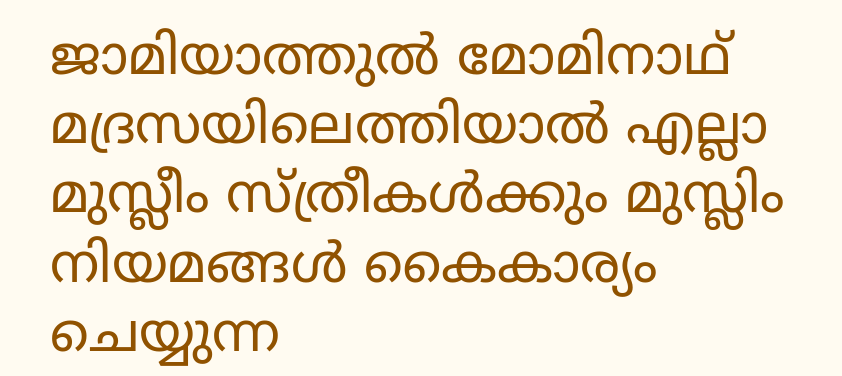ജാമിയാത്തുല്‍ മോമിനാഥ് മദ്രസയിലെത്തിയാല്‍ എല്ലാ മുസ്ലീം സ്ത്രീകള്‍ക്കും മുസ്ലിം നിയമങ്ങള്‍ കൈകാര്യം ചെയ്യുന്ന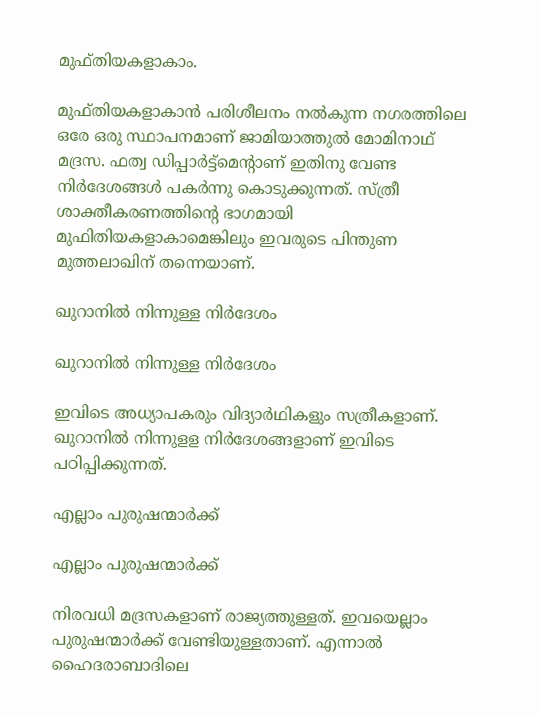മുഫ്തിയകളാകാം.

മുഫ്തിയകളാകാന്‍ പരിശീലനം നല്‍കുന്ന നഗരത്തിലെ ഒരേ ഒരു സ്ഥാപനമാണ് ജാമിയാത്തുല്‍ മോമിനാഥ് മദ്രസ. ഫത്വ ഡിപ്പാര്‍ട്ട്‌മെന്റാണ് ഇതിനു വേണ്ട നിര്‍ദേശങ്ങള്‍ പകര്‍ന്നു കൊടുക്കുന്നത്. സ്ത്രീ ശാക്തീകരണത്തിന്റെ ഭാഗമായി മുഫിതിയകളാകാമെങ്കിലും ഇവരുടെ പിന്തുണ മുത്തലാഖിന് തന്നെയാണ്.

ഖുറാനില്‍ നിന്നുള്ള നിര്‍ദേശം

ഖുറാനില്‍ നിന്നുള്ള നിര്‍ദേശം

ഇവിടെ അധ്യാപകരും വിദ്യാര്‍ഥികളും സത്രീകളാണ്. ഖുറാനില്‍ നിന്നുളള നിര്‍ദേശങ്ങളാണ് ഇവിടെ പഠിപ്പിക്കുന്നത്.

എല്ലാം പുരുഷന്മാര്‍ക്ക്

എല്ലാം പുരുഷന്മാര്‍ക്ക്

നിരവധി മദ്രസകളാണ് രാജ്യത്തുള്ളത്. ഇവയെല്ലാം പുരുഷന്മാര്‍ക്ക് വേണ്ടിയുള്ളതാണ്. എന്നാല്‍ ഹൈദരാബാദിലെ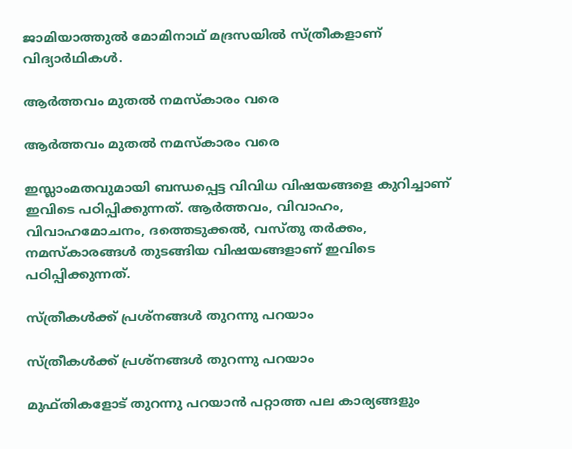ജാമിയാത്തുല്‍ മോമിനാഥ് മദ്രസയില്‍ സ്ത്രീകളാണ് വിദ്യാര്‍ഥികള്‍.

ആര്‍ത്തവം മുതല്‍ നമസ്‌കാരം വരെ

ആര്‍ത്തവം മുതല്‍ നമസ്‌കാരം വരെ

ഇസ്ലാംമതവുമായി ബന്ധപ്പെട്ട വിവിധ വിഷയങ്ങളെ കുറിച്ചാണ് ഇവിടെ പഠിപ്പിക്കുന്നത്. ആര്‍ത്തവം, വിവാഹം, വിവാഹമോചനം, ദത്തെടുക്കല്‍, വസ്തു തര്‍ക്കം, നമസ്‌കാരങ്ങള്‍ തുടങ്ങിയ വിഷയങ്ങളാണ് ഇവിടെ പഠിപ്പിക്കുന്നത്.

സ്ത്രീകള്‍ക്ക് പ്രശ്‌നങ്ങള്‍ തുറന്നു പറയാം

സ്ത്രീകള്‍ക്ക് പ്രശ്‌നങ്ങള്‍ തുറന്നു പറയാം

മുഫ്തികളോട് തുറന്നു പറയാന്‍ പറ്റാത്ത പല കാര്യങ്ങളും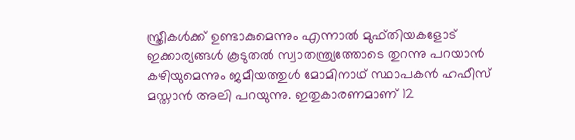സ്ത്രീകള്‍ക്ക് ഉണ്ടാകുമെന്നും എന്നാല്‍ മുഫ്തിയകളോട് ഇക്കാര്യങ്ങള്‍ കൂടുതല്‍ സ്വാതന്ത്ര്യത്തോടെ തുറന്നു പറയാന്‍ കഴിയുമെന്നും ജമീയത്തുള്‍ മോമിനാഥ് സ്ഥാപകന്‍ ഹഫീസ് മസ്താന്‍ അലി പറയുന്നു. ഇതുകാരണമാണ് 12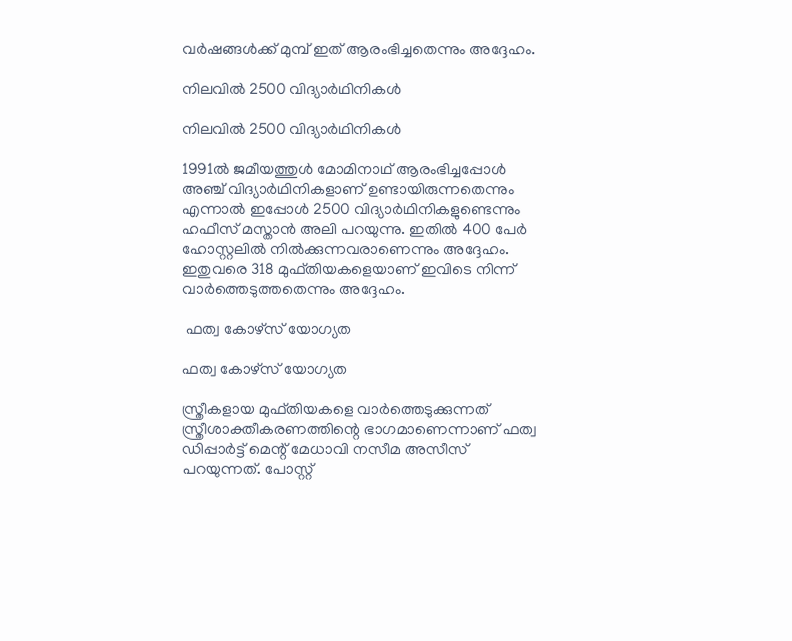വര്‍ഷങ്ങള്‍ക്ക് മുമ്പ് ഇത് ആരംഭിച്ചതെന്നും അദ്ദേഹം.

നിലവില്‍ 2500 വിദ്യാര്‍ഥിനികള്‍

നിലവില്‍ 2500 വിദ്യാര്‍ഥിനികള്‍

1991ല്‍ ജമീയത്തുള്‍ മോമിനാഥ് ആരംഭിച്ചപ്പോള്‍ അഞ്ച് വിദ്യാര്‍ഥിനികളാണ് ഉണ്ടായിരുന്നതെന്നും എന്നാല്‍ ഇപ്പോള്‍ 2500 വിദ്യാര്‍ഥിനികളുണ്ടെന്നും ഹഫീസ് മസ്താന്‍ അലി പറയുന്നു. ഇതില്‍ 400 പേര്‍ ഹോസ്റ്റലില്‍ നില്‍ക്കുന്നവരാണെന്നും അദ്ദേഹം. ഇതുവരെ 318 മുഫ്തിയകളെയാണ് ഇവിടെ നിന്ന് വാര്‍ത്തെടുത്തതെന്നും അദ്ദേഹം.

 ഫത്വ കോഴ്‌സ് യോഗ്യത

ഫത്വ കോഴ്‌സ് യോഗ്യത

സ്ത്രീകളായ മുഫ്തിയകളെ വാര്‍ത്തെടുക്കുന്നത് സ്ത്രീശാക്തീകരണത്തിന്റെ ഭാഗമാണെന്നാണ് ഫത്വ ഡിപ്പാര്‍ട്ട് മെന്റ് മേധാവി നസീമ അസീസ് പറയുന്നത്. പോസ്റ്റ്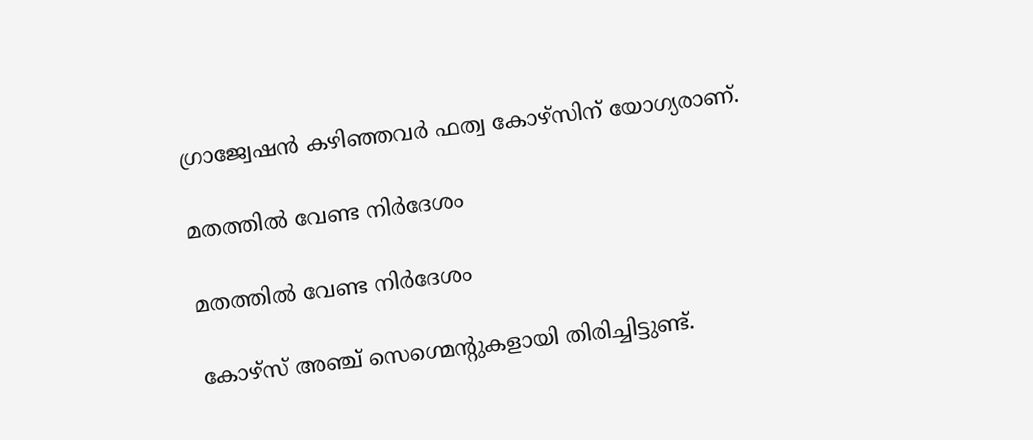ഗ്രാജ്വേഷന്‍ കഴിഞ്ഞവര്‍ ഫത്വ കോഴ്‌സിന് യോഗ്യരാണ്.

മതത്തില്‍ വേണ്ട നിര്‍ദേശം

മതത്തില്‍ വേണ്ട നിര്‍ദേശം

കോഴ്‌സ് അഞ്ച് സെഗ്മെന്റുകളായി തിരിച്ചിട്ടുണ്ട്.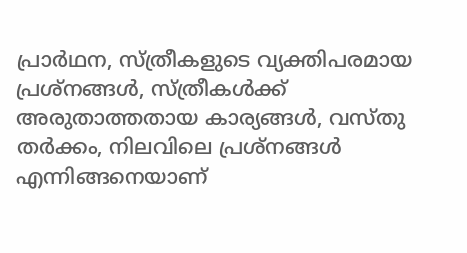പ്രാര്‍ഥന, സ്ത്രീകളുടെ വ്യക്തിപരമായ പ്രശ്‌നങ്ങള്‍, സ്ത്രീകള്‍ക്ക് അരുതാത്തതായ കാര്യങ്ങള്‍, വസ്തു തര്‍ക്കം, നിലവിലെ പ്രശ്‌നങ്ങള്‍ എന്നിങ്ങനെയാണ്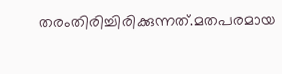തരംതിരിച്ചിരിക്കുന്നത്.മതപരമായ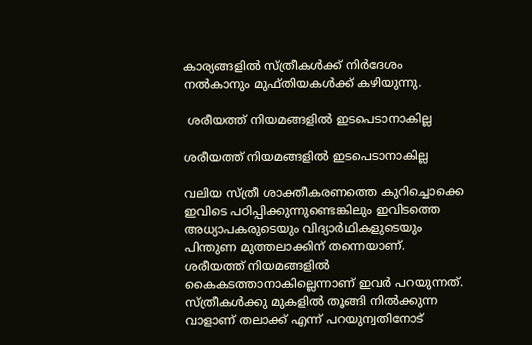കാര്യങ്ങളില്‍ സ്ത്രീകള്‍ക്ക് നിര്‍ദേശം നല്‍കാനും മുഫ്തിയകള്‍ക്ക് കഴിയുന്നു.

 ശരീയത്ത് നിയമങ്ങളില്‍ ഇടപെടാനാകില്ല

ശരീയത്ത് നിയമങ്ങളില്‍ ഇടപെടാനാകില്ല

വലിയ സ്ത്രീ ശാക്തീകരണത്തെ കുറിച്ചൊക്കെ ഇവിടെ പഠിപ്പിക്കുന്നുണ്ടെങ്കിലും ഇവിടത്തെ അധ്യാപകരുടെയും വിദ്യാര്‍ഥികളുടെയും പിന്തുണ മുത്തലാക്കിന് തന്നെയാണ്. ശരീയത്ത് നിയമങ്ങളില്‍ കൈകടത്താനാകില്ലെന്നാണ് ഇവര്‍ പറയുന്നത്. സ്ത്രീകള്‍ക്കു മുകളില്‍ തൂങ്ങി നില്‍ക്കുന്ന വാളാണ് തലാക്ക് എന്ന് പറയുന്വതിനോട്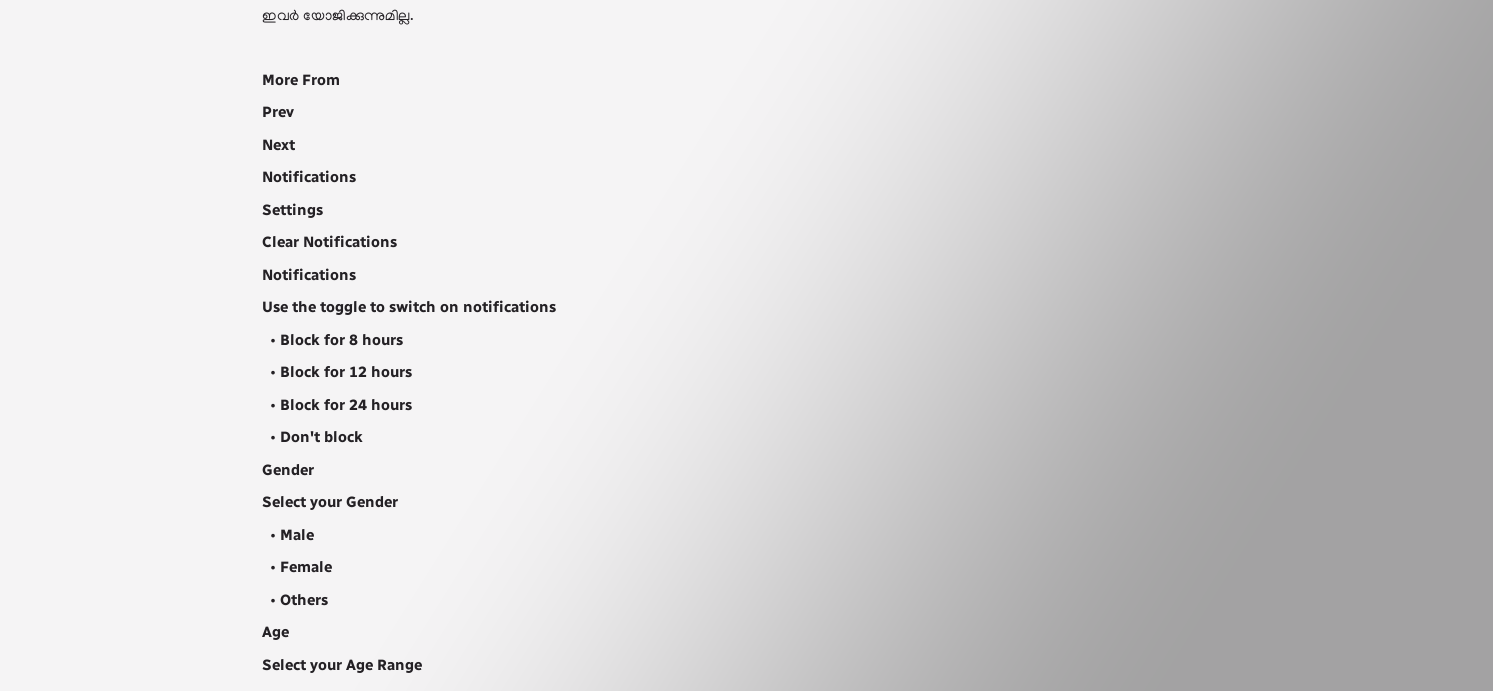ഇവര്‍ യോജിക്കുന്നുമില്ല.

More From
Prev
Next
Notifications
Settings
Clear Notifications
Notifications
Use the toggle to switch on notifications
  • Block for 8 hours
  • Block for 12 hours
  • Block for 24 hours
  • Don't block
Gender
Select your Gender
  • Male
  • Female
  • Others
Age
Select your Age Range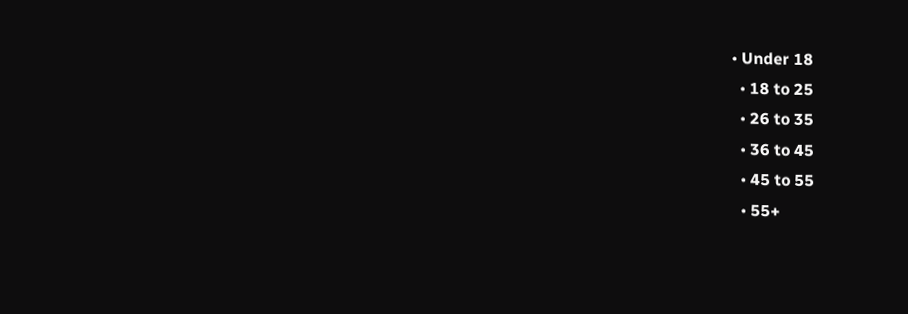• Under 18
  • 18 to 25
  • 26 to 35
  • 36 to 45
  • 45 to 55
  • 55+